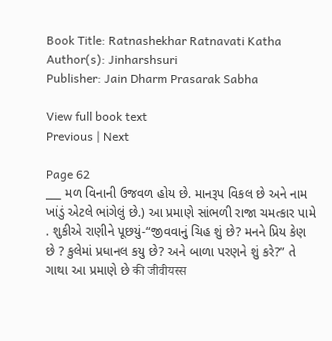Book Title: Ratnashekhar Ratnavati Katha
Author(s): Jinharshsuri
Publisher: Jain Dharm Prasarak Sabha

View full book text
Previous | Next

Page 62
___ મળ વિનાની ઉજવળ હોય છે. માનરૂપ વિકલ છે અને નામ ખાંડું એટલે ભાંગેલું છે.) આ પ્રમાણે સાંભળી રાજા ચમત્કાર પામે . શુકીએ રાણીને પૂછયું-“જીવવાનું ચિહ શું છે? મનને પ્રિય કેણ છે ? કુલેમાં પ્રધાનલ કયુ છે? અને બાળા પરણને શું કરે?” તે ગાથા આ પ્રમાણે છે की जीवीयस्स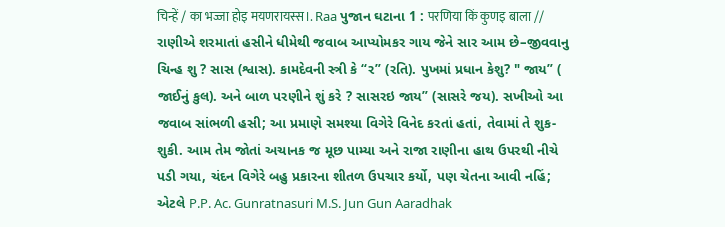चिन्हें / का भज्जा होइ मयणरायस्स।. Raa પુજાન ઘટાના 1 : परणिया किं कुणइ बाला // રાણીએ શરમાતાં હસીને ધીમેથી જવાબ આપ્યોમકર ગાય જેને સાર આમ છે–જીવવાનુ ચિન્હ શુ ? સાસ (શ્વાસ). કામદેવની સ્ત્રી કે “ર” (રતિ). પુખમાં પ્રધાન કેશુ? " જાય” ( જાઈનું કુલ). અને બાળ પરણીને શું કરે ? સાસરઇ જાય” (સાસરે જય). સખીઓ આ જવાબ સાંભળી હસી; આ પ્રમાણે સમશ્યા વિગેરે વિનેદ કરતાં હતાં, તેવામાં તે શુક-શુકી. આમ તેમ જોતાં અચાનક જ મૂછ પામ્યા અને રાજા રાણીના હાથ ઉપરથી નીચે પડી ગયા, ચંદન વિગેરે બહુ પ્રકારના શીતળ ઉપચાર કર્યો, પણ ચેતના આવી નહિં; એટલે P.P. Ac. Gunratnasuri M.S. Jun Gun Aaradhak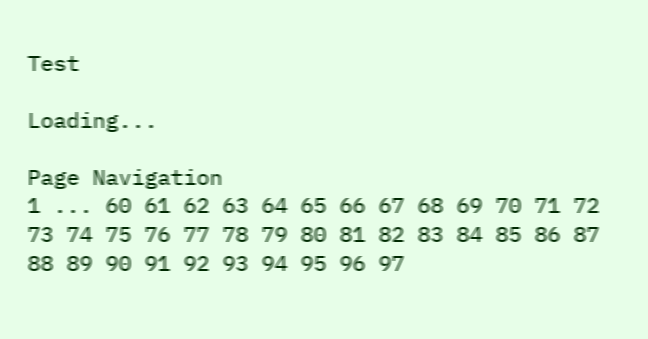Test

Loading...

Page Navigation
1 ... 60 61 62 63 64 65 66 67 68 69 70 71 72 73 74 75 76 77 78 79 80 81 82 83 84 85 86 87 88 89 90 91 92 93 94 95 96 97